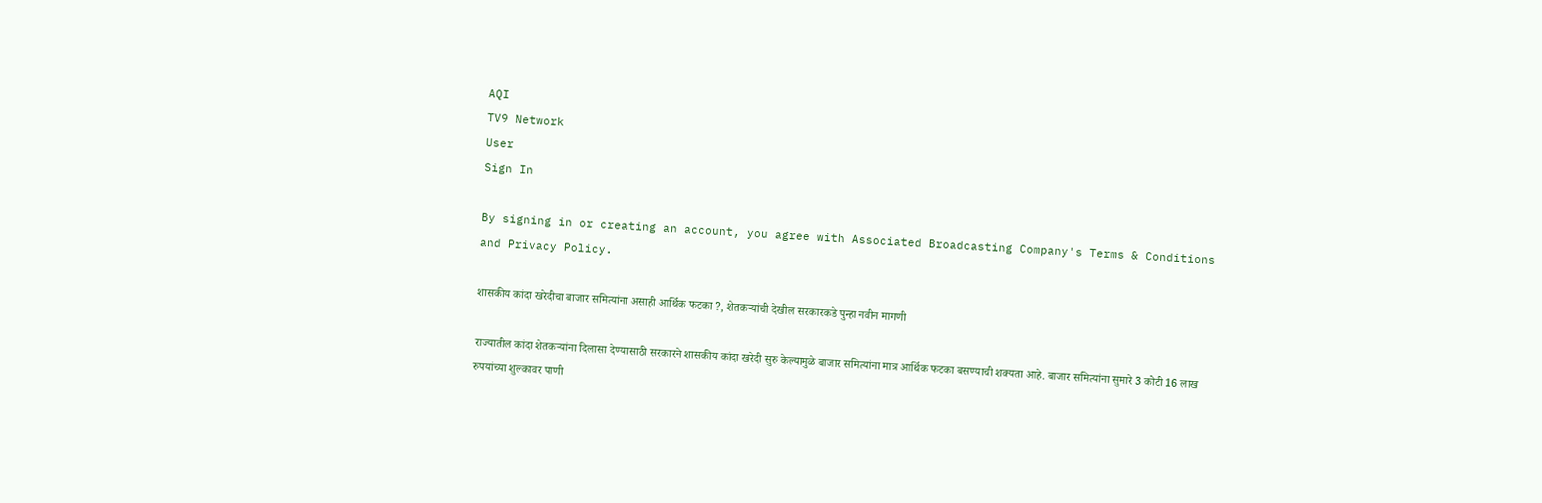AQI
TV9 Network
User
Sign In

By signing in or creating an account, you agree with Associated Broadcasting Company's Terms & Conditions and Privacy Policy.

शासकीय कांदा खरेदीचा बाजार समित्यांना असाही आर्थिक फटका ?, शेतकऱ्यांची देखील सरकारकडे पुन्हा नवीन मागणी

राज्यातील कांदा शेतकऱ्यांना दिलासा देण्यासाठी सरकारने शासकीय कांदा खरेदी सुरु केल्यामुळे बाजार समित्यांना मात्र आर्थिक फटका बसण्याची शक्यता आहे. बाजार समित्यांना सुमारे 3 कोटी 16 लाख रुपयांच्या शुल्कावर पाणी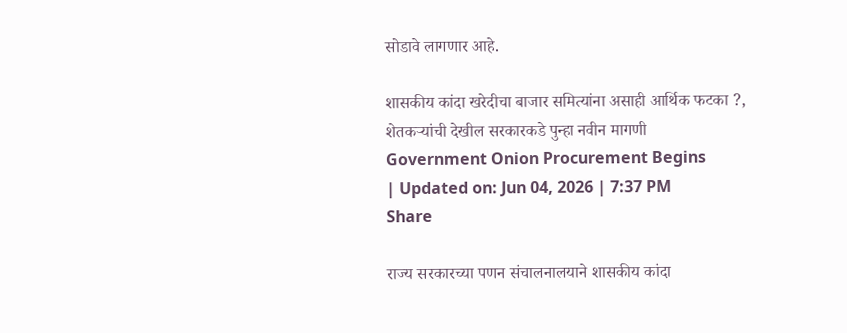सोडावे लागणार आहे.

शासकीय कांदा खरेदीचा बाजार समित्यांना असाही आर्थिक फटका ?, शेतकऱ्यांची देखील सरकारकडे पुन्हा नवीन मागणी
Government Onion Procurement Begins
| Updated on: Jun 04, 2026 | 7:37 PM
Share

राज्य सरकारच्या पणन संचालनालयाने शासकीय कांदा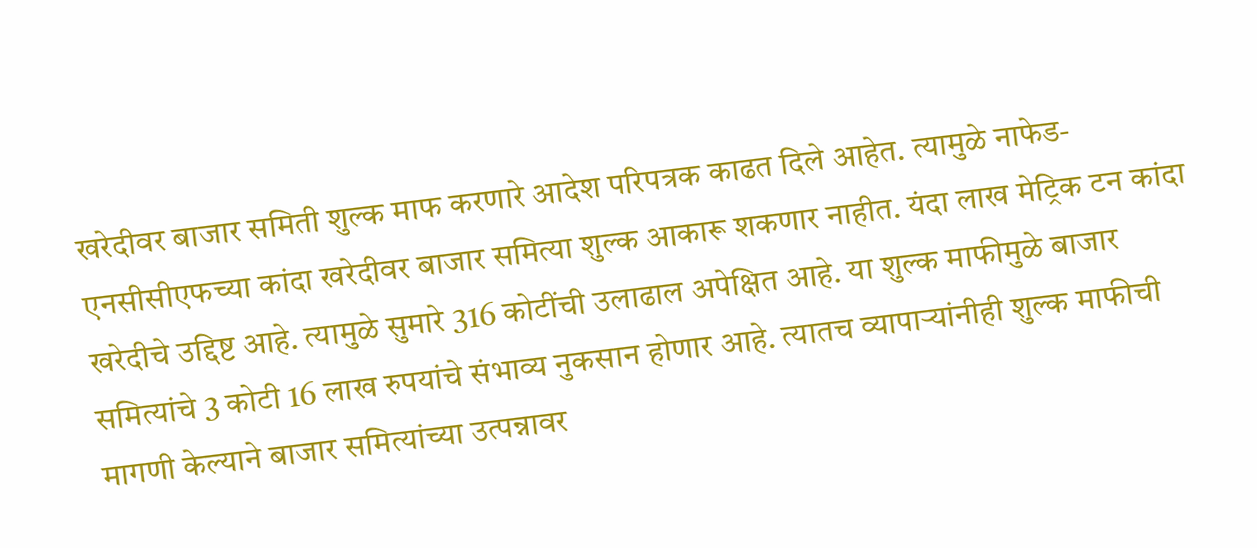खरेदीवर बाजार समिती शुल्क माफ करणारे आदेश परिपत्रक काढत दिले आहेत. त्यामुळे नाफेड-एनसीसीएफच्या कांदा खरेदीवर बाजार समित्या शुल्क आकारू शकणार नाहीत. यंदा लाख मेट्रिक टन कांदा खरेदीचे उद्दिष्ट आहे. त्यामुळे सुमारे 316 कोटींची उलाढाल अपेक्षित आहे. या शुल्क माफीमुळे बाजार समित्यांचे 3 कोटी 16 लाख रुपयांचे संभाव्य नुकसान होणार आहे. त्यातच व्यापाऱ्यांनीही शुल्क माफीची मागणी केल्याने बाजार समित्यांच्या उत्पन्नावर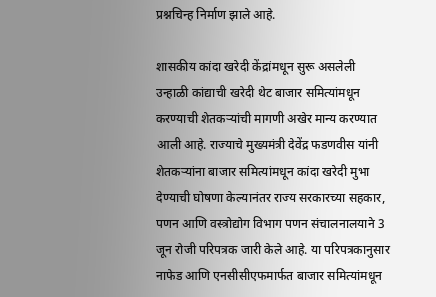प्रश्नचिन्ह निर्माण झाले आहे.

शासकीय कांदा खरेदी केंद्रांमधून सुरू असलेली उन्हाळी कांद्याची खरेदी थेट बाजार समित्यांमधून करण्याची शेतकऱ्यांची मागणी अखेर मान्य करण्यात आली आहे. राज्याचे मुख्यमंत्री देवेंद्र फडणवीस यांनी शेतकऱ्यांना बाजार समित्यांमधून कांदा खरेदी मुभा देण्याची घोषणा केल्यानंतर राज्य सरकारच्या सहकार, पणन आणि वस्त्रोद्योग विभाग पणन संचालनालयाने 3 जून रोजी परिपत्रक जारी केले आहे. या परिपत्रकानुसार नाफेड आणि एनसीसीएफमार्फत बाजार समित्यांमधून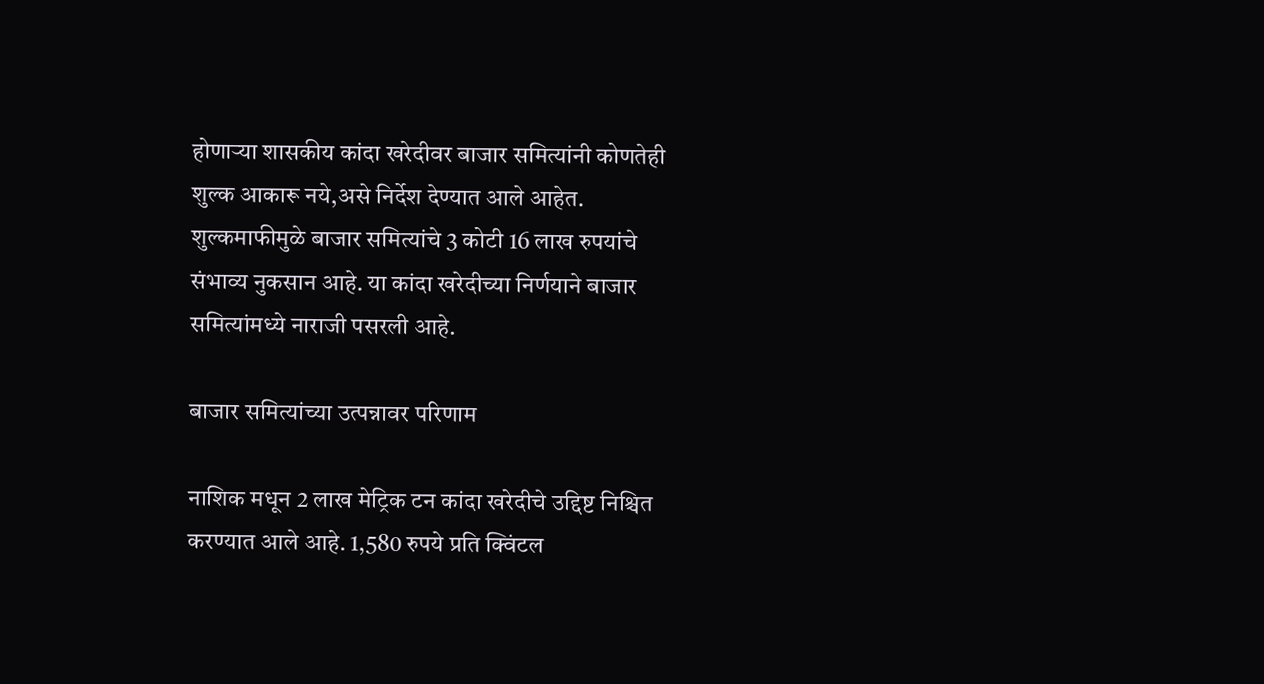होणाऱ्या शासकीय कांदा खरेदीवर बाजार समित्यांनी कोणतेही शुल्क आकारू नये,असे निर्देश देण्यात आले आहेत. शुल्कमाफीमुळे बाजार समित्यांचे 3 कोटी 16 लाख रुपयांचे संभाव्य नुकसान आहे. या कांदा खरेदीच्या निर्णयाने बाजार समित्यांमध्ये नाराजी पसरली आहे.

बाजार समित्यांच्या उत्पन्नावर परिणाम

नाशिक मधून 2 लाख मेट्रिक टन कांदा खरेदीचे उद्दिष्ट निश्चित करण्यात आले आहे. 1,580 रुपये प्रति क्विंटल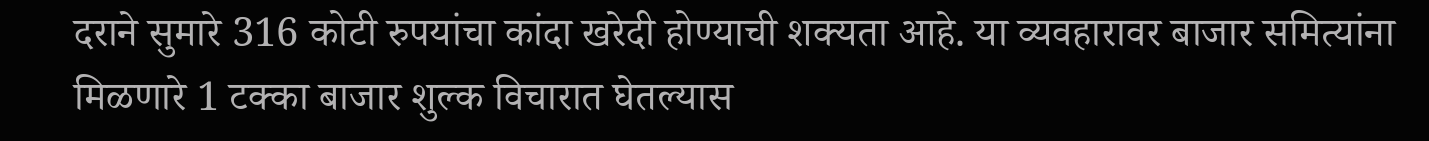दराने सुमारे 316 कोटी रुपयांचा कांदा खरेदी होण्याची शक्यता आहे. या व्यवहारावर बाजार समित्यांना मिळणारे 1 टक्का बाजार शुल्क विचारात घेतल्यास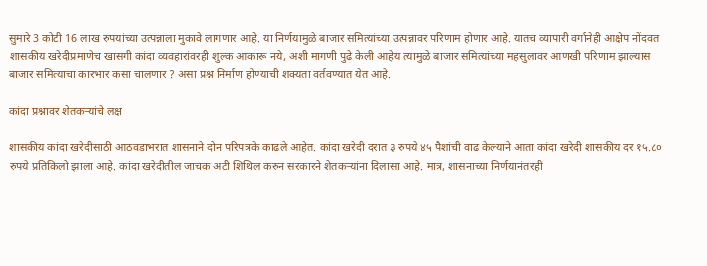सुमारे 3 कोटी 16 लाख रुपयांच्या उत्पन्नाला मुकावे लागणार आहे. या निर्णयामुळे बाजार समित्यांच्या उत्पन्नावर परिणाम होणार आहे. यातच व्यापारी वर्गानेही आक्षेप नोंदवत शासकीय खरेदीप्रमाणेच खासगी कांदा व्यवहारांवरही शुल्क आकारू नये, अशी मागणी पुढे केली आहेय त्यामुळे बाजार समित्यांच्या महसुलावर आणखी परिणाम झाल्यास बाजार समित्याचा कारभार कसा चालणार ? असा प्रश्न निर्माण होण्याची शक्यता वर्तवण्यात येत आहे.

कांदा प्रश्नावर शेतकऱ्यांचे लक्ष

शासकीय कांदा खरेदीसाठी आठवडाभरात शासनाने दोन परिपत्रके काढले आहेत. कांदा खरेदी दरात ३ रुपये ४५ पैशांची वाढ केल्याने आता कांदा खरेदी शासकीय दर १५.८० रुपये प्रतिकिलो झाला आहे. कांदा खरेदीतील जाचक अटी शिथिल करुन सरकारने शेतकऱ्यांना दिलासा आहे. मात्र, शासनाच्या निर्णयानंतरही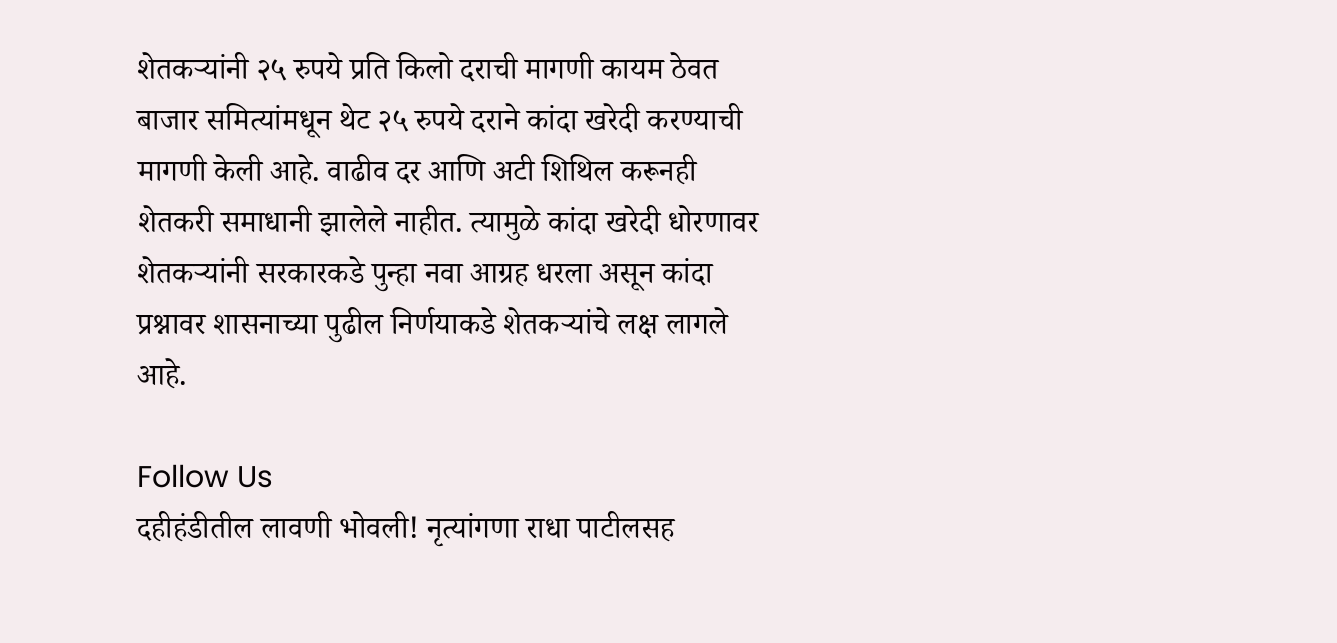शेतकऱ्यांनी २५ रुपये प्रति किलो दराची मागणी कायम ठेवत बाजार समित्यांमधून थेट २५ रुपये दराने कांदा खरेदी करण्याची मागणी केली आहे. वाढीव दर आणि अटी शिथिल करूनही शेतकरी समाधानी झालेले नाहीत. त्यामुळे कांदा खरेदी धोरणावर शेतकऱ्यांनी सरकारकडे पुन्हा नवा आग्रह धरला असून कांदा प्रश्नावर शासनाच्या पुढील निर्णयाकडे शेतकऱ्यांचे लक्ष लागले आहे.

Follow Us
दहीहंडीतील लावणी भोवली! नृत्यांगणा राधा पाटीलसह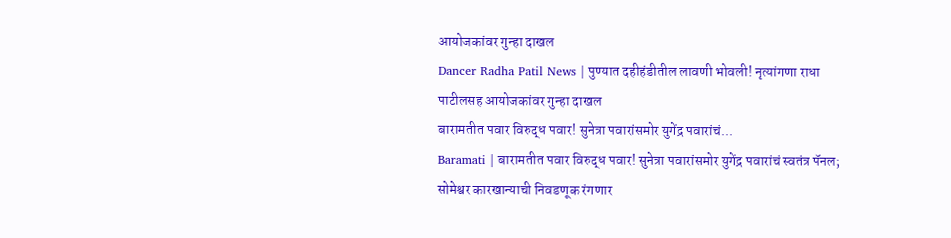आयोजकांवर गुन्हा दाखल
Dancer Radha Patil News | पुण्यात दहीहंडीतील लावणी भोवली! नृत्यांगणा राधा पाटीलसह आयोजकांवर गुन्हा दाखल
बारामतीत पवार विरुद्ध पवार! सुनेत्रा पवारांसमोर युगेंद्र पवारांचं...
Baramati | बारामतीत पवार विरुद्ध पवार! सुनेत्रा पवारांसमोर युगेंद्र पवारांचं स्वतंत्र पॅनल; सोमेश्वर कारखान्याची निवडणूक रंगणार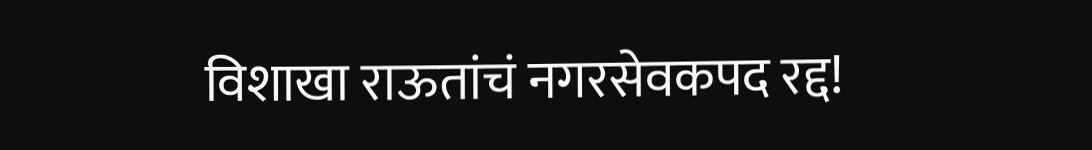विशाखा राऊतांचं नगरसेवकपद रद्द!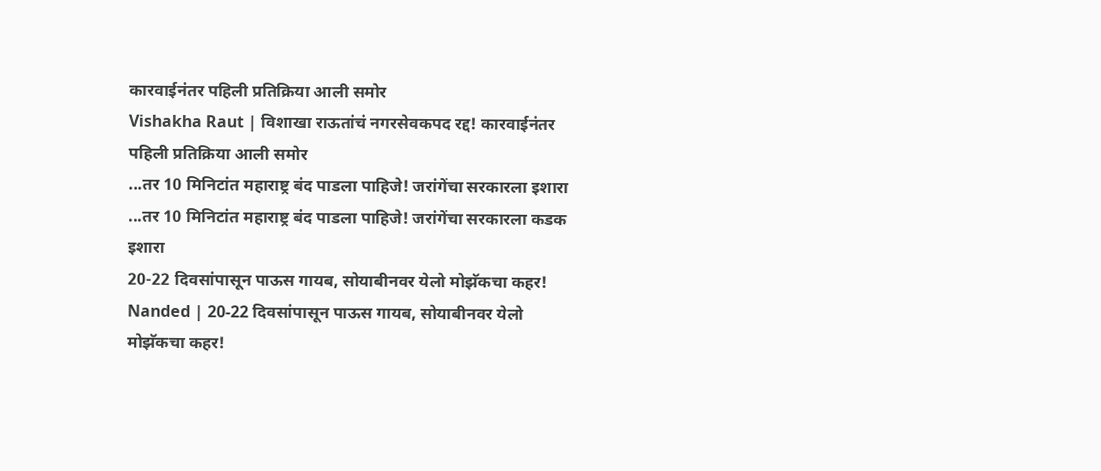कारवाईनंतर पहिली प्रतिक्रिया आली समोर
Vishakha Raut | विशाखा राऊतांचं नगरसेवकपद रद्द! कारवाईनंतर पहिली प्रतिक्रिया आली समोर
...तर 10 मिनिटांत महाराष्ट्र बंद पाडला पाहिजे! जरांगेंचा सरकारला इशारा
...तर 10 मिनिटांत महाराष्ट्र बंद पाडला पाहिजे! जरांगेंचा सरकारला कडक इशारा
20-22 दिवसांपासून पाऊस गायब, सोयाबीनवर येलो मोझॅकचा कहर!
Nanded | 20-22 दिवसांपासून पाऊस गायब, सोयाबीनवर येलो मोझॅकचा कहर!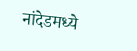नांदेडमध्ये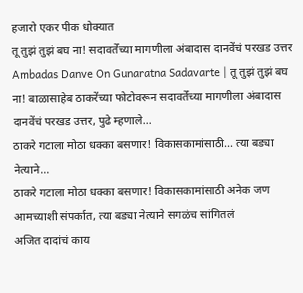हजारो एकर पीक धोक्यात
तू तुझं तुझं बघ ना! सदावर्तेंच्या मागणीला अंबादास दानवेंचं परखड उत्तर
Ambadas Danve On Gunaratna Sadavarte | तू तुझं तुझं बघ ना! बाळासाहेब ठाकरेंच्या फोटोवरून सदावर्तेंच्या मागणीला अंबादास दानवेंचं परखड उत्तर, पुढे म्हणाले...
ठाकरे गटाला मोठा धक्का बसणार! विकासकामांसाठी... त्या बड्या नेत्याने...
ठाकरे गटाला मोठा धक्का बसणार! विकासकामांसाठी अनेक जण आमच्याशी संपर्कात, त्या बड्या नेत्याने सगळंच सांगितलं
अजित दादांचं काय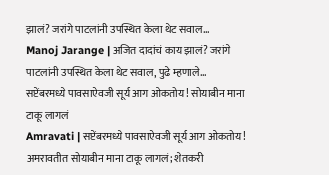झालं? जरांगे पाटलांनी उपस्थित केला थेट सवाल...
Manoj Jarange | अजित दादांचं काय झालं? जरांगे पाटलांनी उपस्थित केला थेट सवाल, पुढे म्हणाले...
सप्टेंबरमध्ये पावसाऐवजी सूर्य आग ओकतोय! सोयाबीन माना टाकू लागलं
Amravati | सप्टेंबरमध्ये पावसाऐवजी सूर्य आग ओकतोय! अमरावतीत सोयाबीन माना टाकू लागलं; शेतकरी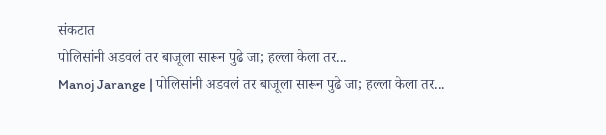संकटात
पोलिसांनी अडवलं तर बाजूला सारून पुढे जा; हल्ला केला तर...
Manoj Jarange | पोलिसांनी अडवलं तर बाजूला सारून पुढे जा; हल्ला केला तर...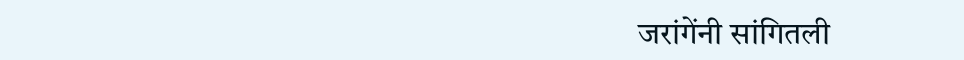जरांगेंनी सांगितली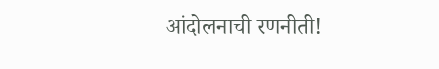आंदोलनाची रणनीती!